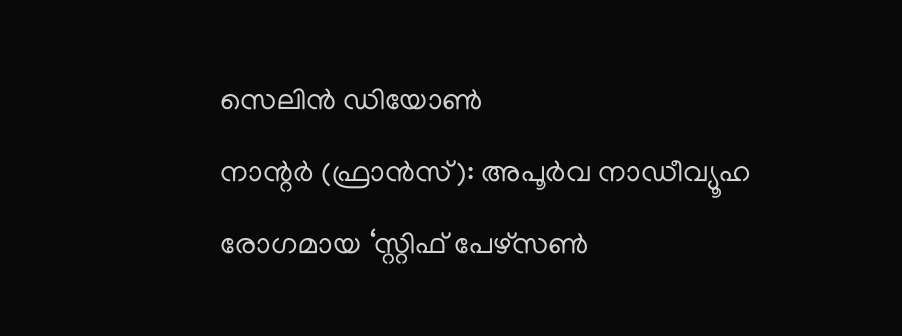സെലിൻ ഡിയോൺ
നാന്റർ (ഫ്രാൻസ്): അപൂർവ നാഡീവ്യൂഹ രോഗമായ ‘സ്റ്റിഫ് പേഴ്സൺ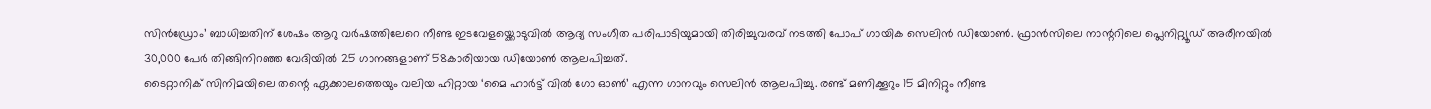സിൻഡ്രോം’ ബാധിച്ചതിന് ശേഷം ആറു വർഷത്തിലേറെ നീണ്ട ഇടവേളയ്ക്കൊടുവിൽ ആദ്യ സംഗീത പരിപാടിയുമായി തിരിച്ചുവരവ് നടത്തി പോപ് ഗായിക സെലിൻ ഡിയോൺ. ഫ്രാൻസിലെ നാന്ററിലെ പ്ലെനിറ്റ്യൂഡ് അരീനയിൽ 30,000 പേർ തിങ്ങിനിറഞ്ഞ വേദിയിൽ 25 ഗാനങ്ങളാണ് 58കാരിയായ ഡിയോൺ ആലപിച്ചത്.
ടൈറ്റാനിക് സിനിമയിലെ തന്റെ ഏക്കാലത്തെയും വലിയ ഹിറ്റായ ‘മൈ ഹാർട്ട് വിൽ ഗോ ഓൺ’ എന്ന ഗാനവും സെലിൻ ആലപിച്ചു. രണ്ട് മണിക്കൂറും 15 മിനിറ്റും നീണ്ട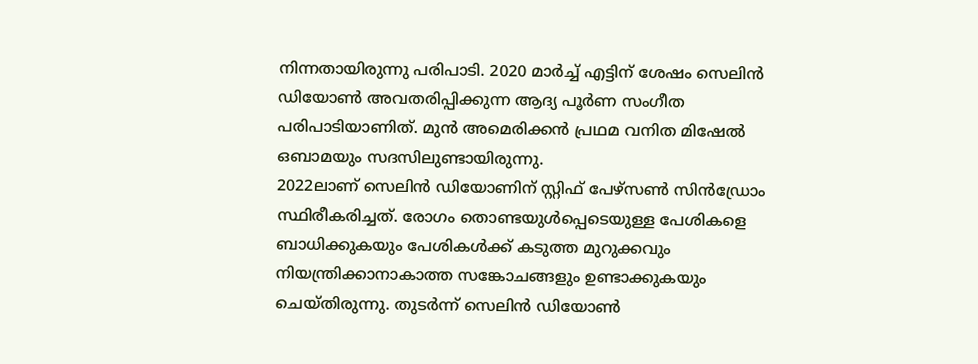നിന്നതായിരുന്നു പരിപാടി. 2020 മാർച്ച് എട്ടിന് ശേഷം സെലിൻ ഡിയോൺ അവതരിപ്പിക്കുന്ന ആദ്യ പൂർണ സംഗീത പരിപാടിയാണിത്. മുൻ അമെരിക്കൻ പ്രഥമ വനിത മിഷേൽ ഒബാമയും സദസിലുണ്ടായിരുന്നു.
2022ലാണ് സെലിൻ ഡിയോണിന് സ്റ്റിഫ് പേഴ്സൺ സിൻഡ്രോം സ്ഥിരീകരിച്ചത്. രോഗം തൊണ്ടയുൾപ്പെടെയുള്ള പേശികളെ ബാധിക്കുകയും പേശികൾക്ക് കടുത്ത മുറുക്കവും നിയന്ത്രിക്കാനാകാത്ത സങ്കോചങ്ങളും ഉണ്ടാക്കുകയും ചെയ്തിരുന്നു. തുടർന്ന് സെലിൻ ഡിയോൺ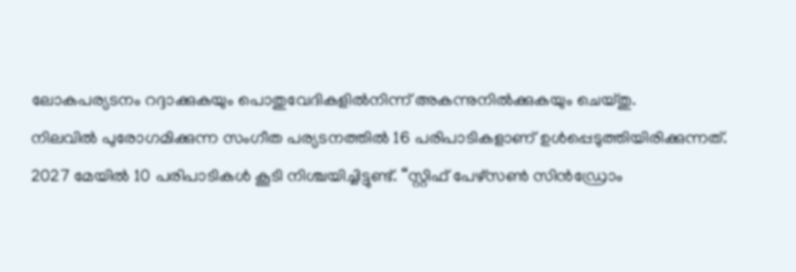ലോകപര്യടനം റദ്ദാക്കുകയും പൊതുവേദികളിൽനിന്ന് അകന്നുനിൽക്കുകയും ചെയ്തു.
നിലവിൽ പുരോഗമിക്കുന്ന സംഗീത പര്യടനത്തിൽ 16 പരിപാടികളാണ് ഉൾപ്പെടുത്തിയിരിക്കുന്നത്. 2027 മേയിൽ 10 പരിപാടികൾ കൂടി നിശ്ചയിച്ചിട്ടുണ്ട്. “സ്റ്റിഫ് പേഴ്സൺ സിൻഡ്രോം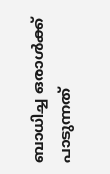ബാധിച്ച ഒരാൾക്ക് പാടുന്നത്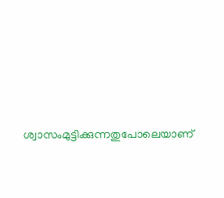ശ്വാസംമുട്ടിക്കുന്നതുപോലെയാണ്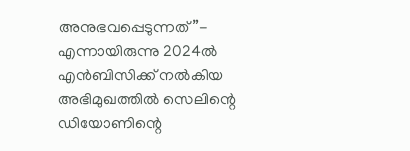അനുഭവപ്പെടുന്നത്”- എന്നായിരുന്നു 2024ൽ എൻബിസിക്ക് നൽകിയ അഭിമുഖത്തിൽ സെലിന്റെ ഡിയോണിന്റെ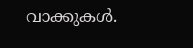വാക്കുകൾ.